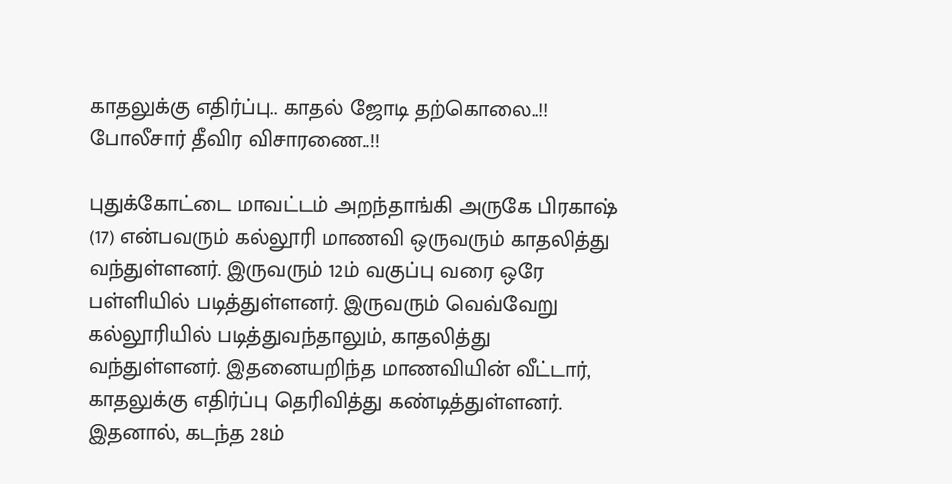காதலுக்கு எதிர்ப்பு.. காதல் ஜோடி தற்கொலை..!! போலீசார் தீவிர விசாரணை..!!

புதுக்கோட்டை மாவட்டம் அறந்தாங்கி அருகே பிரகாஷ் (17) என்பவரும் கல்லூரி மாணவி ஒருவரும் காதலித்து வந்துள்ளனர். இருவரும் 12ம் வகுப்பு வரை ஒரே பள்ளியில் படித்துள்ளனர். இருவரும் வெவ்வேறு கல்லூரியில் படித்துவந்தாலும், காதலித்து வந்துள்ளனர். இதனையறிந்த மாணவியின் வீட்டார், காதலுக்கு எதிர்ப்பு தெரிவித்து கண்டித்துள்ளனர். இதனால், கடந்த 28ம்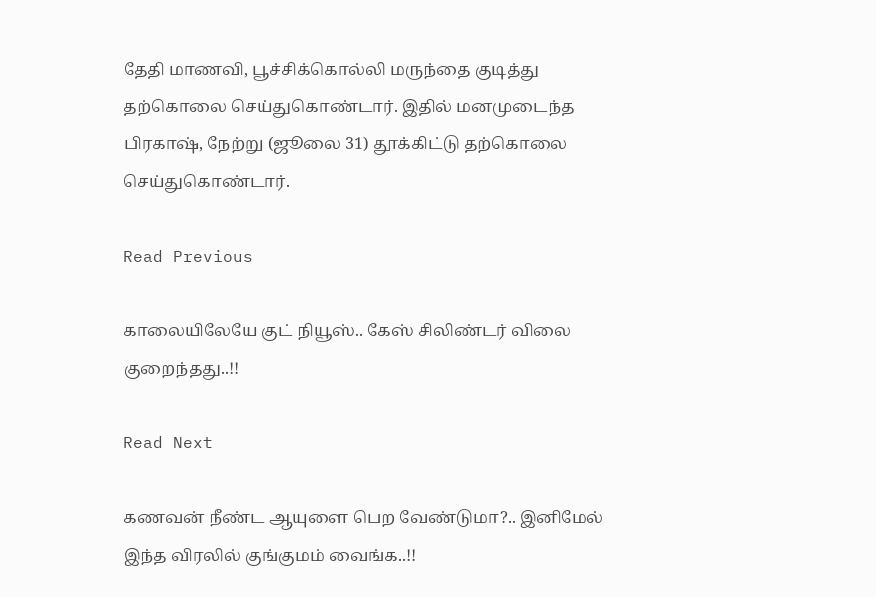தேதி மாணவி, பூச்சிக்கொல்லி மருந்தை குடித்து தற்கொலை செய்துகொண்டார். இதில் மனமுடைந்த பிரகாஷ், நேற்று (ஜூலை 31) தூக்கிட்டு தற்கொலை செய்துகொண்டார்.

Read Previous

காலையிலேயே குட் நியூஸ்.. கேஸ் சிலிண்டர் விலை குறைந்தது..!!

Read Next

கணவன் நீண்ட ஆயுளை பெற வேண்டுமா?.. இனிமேல் இந்த விரலில் குங்குமம் வைங்க..!!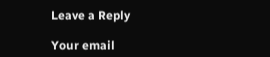Leave a Reply

Your email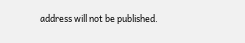address will not be published.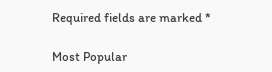Required fields are marked *

Most Popular